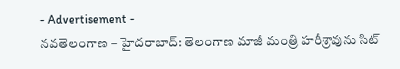- Advertisement -
నవతెలంగాణ – హైదరాబాద్: తెలంగాణ మాజీ మంత్రి హరీశ్రావును సిట్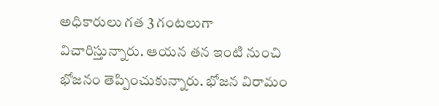అధికారులు గత 3 గంటలుగా విచారిస్తున్నారు. ఆయన తన ఇంటి నుంచి భోజనం తెప్పించుకున్నారు. భోజన విరామం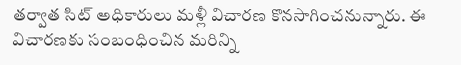తర్వాత సిట్ అధికారులు మళ్లీ విచారణ కొనసాగించనున్నారు. ఈ విచారణకు సంబంధించిన మరిన్ని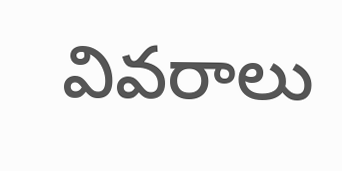వివరాలు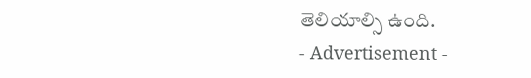తెలియాల్సి ఉంది.
- Advertisement -